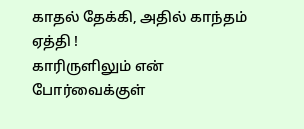காதல் தேக்கி, அதில் காந்தம் ஏத்தி !
காரிருளிலும் என் போர்வைக்குள்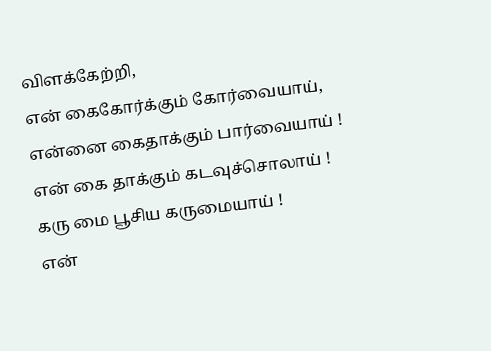விளக்கேற்றி,
என் கைகோர்க்கும் கோர்வையாய்,
என்னை கைதாக்கும் பார்வையாய் !
என் கை தாக்கும் கடவுச்சொலாய் !
கரு மை பூசிய கருமையாய் !
என்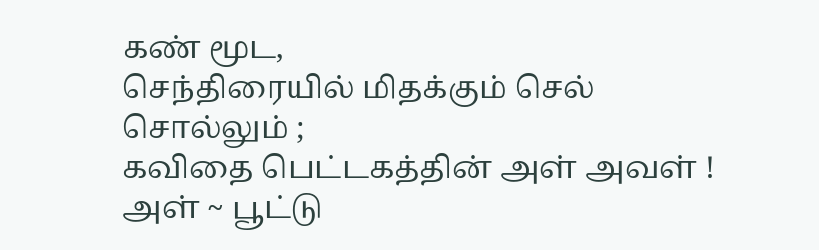கண் மூட,
செந்திரையில் மிதக்கும் செல் சொல்லும் ;
கவிதை பெட்டகத்தின் அள் அவள் !
அள் ~ பூட்டு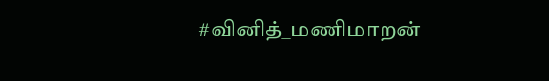#வினித்_மணிமாறன்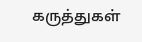கருத்துகள்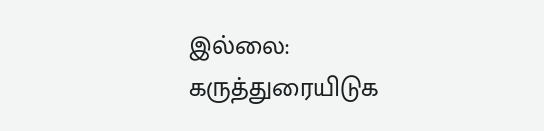இல்லை:
கருத்துரையிடுக